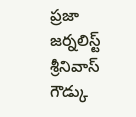ప్రజా జర్నలిస్ట్ శ్రీనివాస్ గౌడ్కు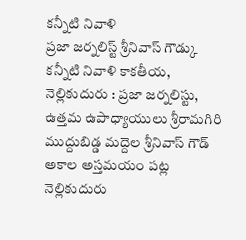కన్నీటి నివాళి
ప్రజా జర్నలిస్ట్ శ్రీనివాస్ గౌడ్కు కన్నీటి నివాళి కాకతీయ, నెల్లికుదురు : ప్రజా జర్నలిస్టు, ఉత్తమ ఉపాధ్యాయులు శ్రీరామగిరి ముద్దుబిడ్డ మద్దెల శ్రీనివాస్ గౌడ్ అకాల అస్తమయం పట్ల నెల్లికుదురు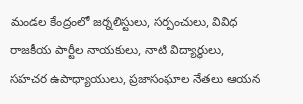మండల కేంద్రంలో జర్నలిస్టులు, సర్పంచులు, వివిధ రాజకీయ పార్టీల నాయకులు, నాటి విద్యార్థులు, సహచర ఉపాధ్యాయులు, ప్రజాసంఘాల నేతలు ఆయన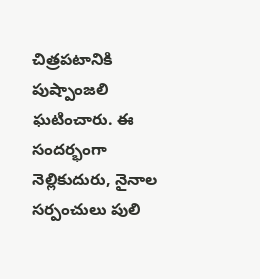చిత్రపటానికి పుష్పాంజలి ఘటించారు. ఈ సందర్భంగా నెల్లికుదురు, నైనాల సర్పంచులు పులి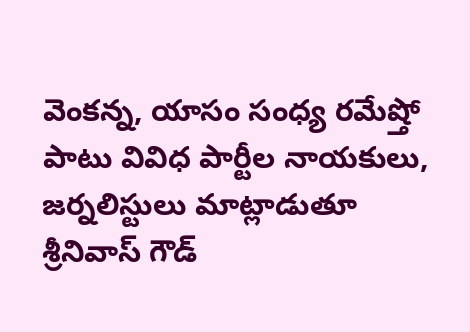వెంకన్న, యాసం సంధ్య రమేష్తో పాటు వివిధ పార్టీల నాయకులు, జర్నలిస్టులు మాట్లాడుతూ శ్రీనివాస్ గౌడ్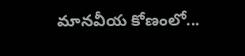మానవీయ కోణంలో...